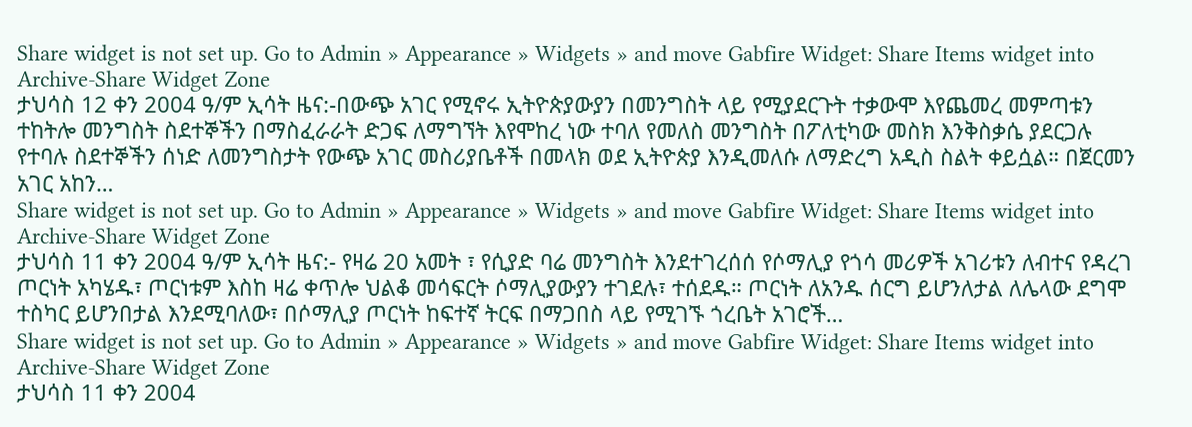Share widget is not set up. Go to Admin » Appearance » Widgets » and move Gabfire Widget: Share Items widget into Archive-Share Widget Zone
ታህሳስ 12 ቀን 2004 ዓ/ም ኢሳት ዜና:-በውጭ አገር የሚኖሩ ኢትዮጵያውያን በመንግስት ላይ የሚያደርጉት ተቃውሞ እየጨመረ መምጣቱን ተከትሎ መንግስት ስደተኞችን በማስፈራራት ድጋፍ ለማግኘት እየሞከረ ነው ተባለ የመለስ መንግስት በፖለቲካው መስክ እንቅስቃሴ ያደርጋሉ የተባሉ ስደተኞችን ሰነድ ለመንግስታት የውጭ አገር መስሪያቤቶች በመላክ ወደ ኢትዮጵያ እንዲመለሱ ለማድረግ አዲስ ስልት ቀይሷል። በጀርመን አገር አከን…
Share widget is not set up. Go to Admin » Appearance » Widgets » and move Gabfire Widget: Share Items widget into Archive-Share Widget Zone
ታህሳስ 11 ቀን 2004 ዓ/ም ኢሳት ዜና:- የዛሬ 20 አመት ፣ የሲያድ ባሬ መንግስት እንደተገረሰሰ የሶማሊያ የጎሳ መሪዎች አገሪቱን ለብተና የዳረገ ጦርነት አካሄዱ፣ ጦርነቱም እስከ ዛሬ ቀጥሎ ህልቆ መሳፍርት ሶማሊያውያን ተገደሉ፣ ተሰደዱ። ጦርነት ለአንዱ ሰርግ ይሆንለታል ለሌላው ደግሞ ተስካር ይሆንበታል እንደሚባለው፣ በሶማሊያ ጦርነት ከፍተኛ ትርፍ በማጋበስ ላይ የሚገኙ ጎረቤት አገሮች…
Share widget is not set up. Go to Admin » Appearance » Widgets » and move Gabfire Widget: Share Items widget into Archive-Share Widget Zone
ታህሳስ 11 ቀን 2004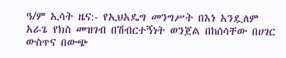ዓ/ም ኢሳት ዜና:- የኢህአዴግ መንግሥት በእነ አንዷለም አራጌ የክስ መዝገብ በሽብርተኝነት ወንጀል በከሰሳቸው በሀገር ውስጥና በውጭ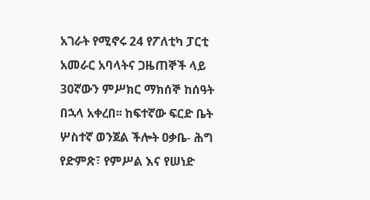አገራት የሚኖሩ 24 የፖለቲካ ፓርቲ አመራር አባላትና ጋዜጠኞች ላይ 30ኛውን ምሥክር ማክሰኞ ከሰዓት በኋላ አቀረበ፡፡ ከፍተኛው ፍርድ ቤት ሦስተኛ ወንጀል ችሎት ዐቃቤ- ሕግ የድምጽ፣ የምሥል እና የሠነድ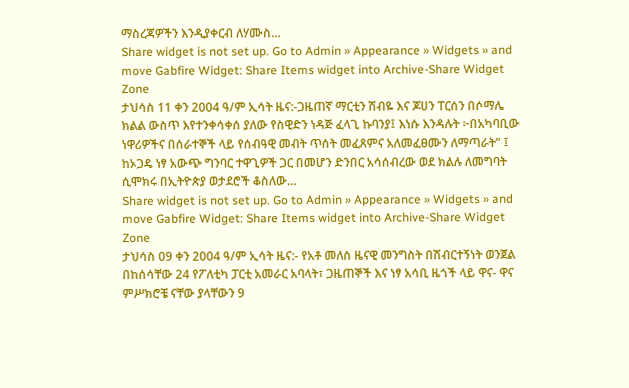ማስረጃዎችን እንዲያቀርብ ለሃሙስ…
Share widget is not set up. Go to Admin » Appearance » Widgets » and move Gabfire Widget: Share Items widget into Archive-Share Widget Zone
ታህሳስ 11 ቀን 2004 ዓ/ም ኢሳት ዜና:-ጋዜጠኛ ማርቲን ሽብዬ እና ጆሀን ፐርሰን በሶማሌ ክልል ውስጥ እየተንቀሳቀሰ ያለው የስዊድን ነዳጅ ፈላጊ ኩባንያ፤ እነሱ እንዳሉት ፦በአካባቢው ነዋሪዎችና በሰራተኞች ላይ የሰብዓዊ መብት ጥሰት መፈጸምና አለመፈፀሙን ለማጣራት” ፤ ከኦጋዴ ነፃ አውጭ ግንባር ተዋጊዎች ጋር በመሆን ድንበር አሳሰብረው ወደ ክልሉ ለመግባት ሲሞክሩ በኢትዮጵያ ወታደሮች ቆስለው…
Share widget is not set up. Go to Admin » Appearance » Widgets » and move Gabfire Widget: Share Items widget into Archive-Share Widget Zone
ታህሳስ 09 ቀን 2004 ዓ/ም ኢሳት ዜና:- የአቶ መለስ ዜናዊ መንግስት በሽብርተኝነት ወንጀል በከሰሳቸው 24 የፖለቲካ ፓርቲ አመራር አባላት፣ ጋዜጠኞች እና ነፃ አሳቢ ዜጎች ላይ ዋና- ዋና ምሥክሮቼ ናቸው ያላቸውን 9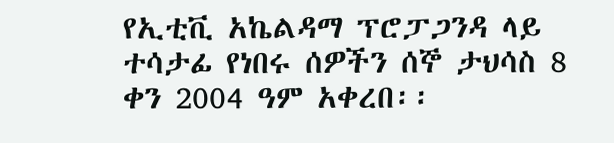የኢቲቪ አኬልዳማ ፕሮፓጋንዳ ላይ ተሳታፊ የነበሩ ሰዎችን ሰኞ ታህሳስ 8 ቀን 2004 ዓም አቀረበ፡፡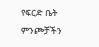የፍርድ ቤት ምንጮቻችን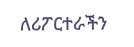ለሪፖርተራችን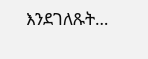እንደገለጹት…